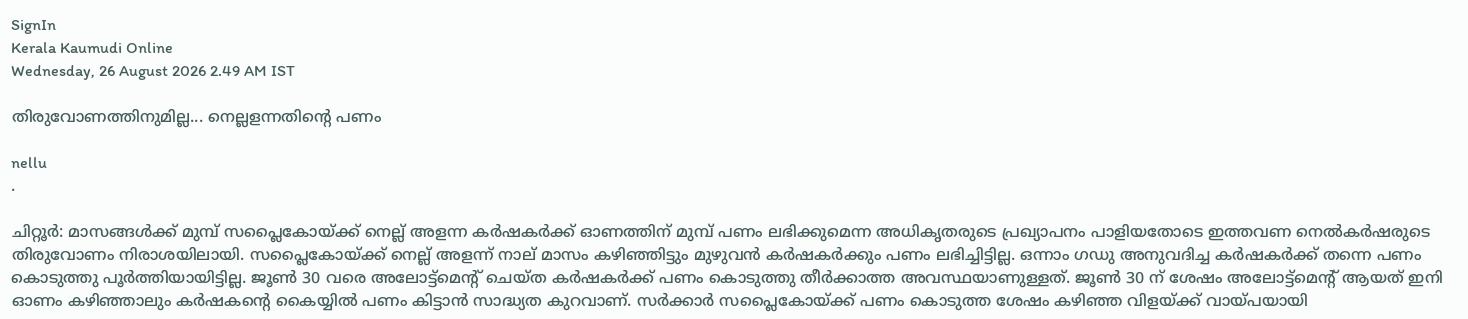SignIn
Kerala Kaumudi Online
Wednesday, 26 August 2026 2.49 AM IST

തിരുവോണത്തിനുമില്ല... നെല്ലളന്നതിന്റെ പണം

nellu
.

ചിറ്റൂർ: മാസങ്ങൾക്ക് മുമ്പ് സപ്ലൈകോയ്ക്ക് നെല്ല് അളന്ന കർഷകർക്ക് ഓണത്തിന് മുമ്പ് പണം ലഭിക്കുമെന്ന അധികൃതരുടെ പ്രഖ്യാപനം പാളിയതോടെ ഇത്തവണ നെൽകർഷരുടെ തിരുവോണം നിരാശയിലായി. സപ്ലൈകോയ്ക്ക് നെല്ല് അളന്ന് നാല് മാസം കഴിഞ്ഞിട്ടും മുഴുവൻ കർഷകർക്കും പണം ലഭിച്ചിട്ടില്ല. ഒന്നാം ഗഡു അനുവദിച്ച കർഷകർക്ക് തന്നെ പണം കൊടുത്തു പൂർത്തിയായിട്ടില്ല. ജൂൺ 30 വരെ അലോട്ട്‌മെന്റ് ചെയ്ത കർഷകർക്ക് പണം കൊടുത്തു തീർക്കാത്ത അവസ്ഥയാണുള്ളത്. ജൂൺ 30 ന് ശേഷം അലോട്ട്‌മെന്റ് ആയത് ഇനി ഓണം കഴിഞ്ഞാലും കർഷകന്റെ കൈയ്യിൽ പണം കിട്ടാൻ സാദ്ധ്യത കുറവാണ്. സർക്കാർ സപ്ലൈകോയ്ക്ക് പണം കൊടുത്ത ശേഷം കഴിഞ്ഞ വിളയ്ക്ക് വായ്പയായി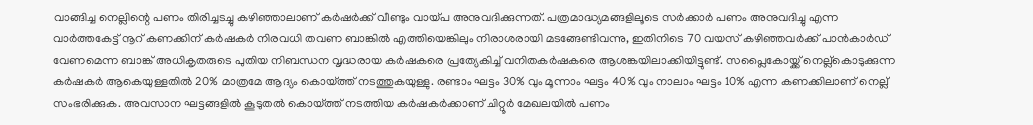വാങ്ങിച്ച നെല്ലിന്റെ പണം തിരിച്ചടച്ചു കഴിഞ്ഞാലാണ് കർഷർക്ക് വീണ്ടും വായ്പ അനുവദിക്കുന്നത്. പത്രമാദ്ധ്യമങ്ങളിലൂടെ സർക്കാർ പണം അനുവദിച്ചു എന്ന വാർത്തകേട്ട് നൂറ് കണക്കിന് കർഷകർ നിരവധി തവണ ബാങ്കിൽ എത്തിയെങ്കിലും നിരാശരായി മടങ്ങേണ്ടിവന്നു, ഇതിനിടെ 70 വയസ് കഴിഞ്ഞവർക്ക് പാൻകാർഡ് വേണമെന്ന ബാങ്ക് അധികൃതരുടെ പുതിയ നിബന്ധന വൃദ്ധരായ കർഷകരെ പ്രത്യേകിച്ച് വനിതകർഷകരെ ആശങ്കയിലാക്കിയിട്ടുണ്ട്. സപ്ലൈകോയ്ക്ക് നെല്ല്‌കൊടുക്കുന്ന കർഷകർ ആകെയുള്ളതിൽ 20% മാത്രമേ ആദ്യം കൊയ്ത്ത് നടത്തുകയുള്ളു. രണ്ടാം ഘട്ടം 30% വും മൂന്നാം ഘട്ടം 40% വും നാലാം ഘട്ടം 10% എന്ന കണക്കിലാണ് നെല്ല് സംഭരിക്കുക. അവസാന ഘട്ടങ്ങളിൽ കൂടുതൽ കൊയ്ത്ത് നടത്തിയ കർഷകർക്കാണ് ചിറ്റൂർ മേഖലയിൽ പണം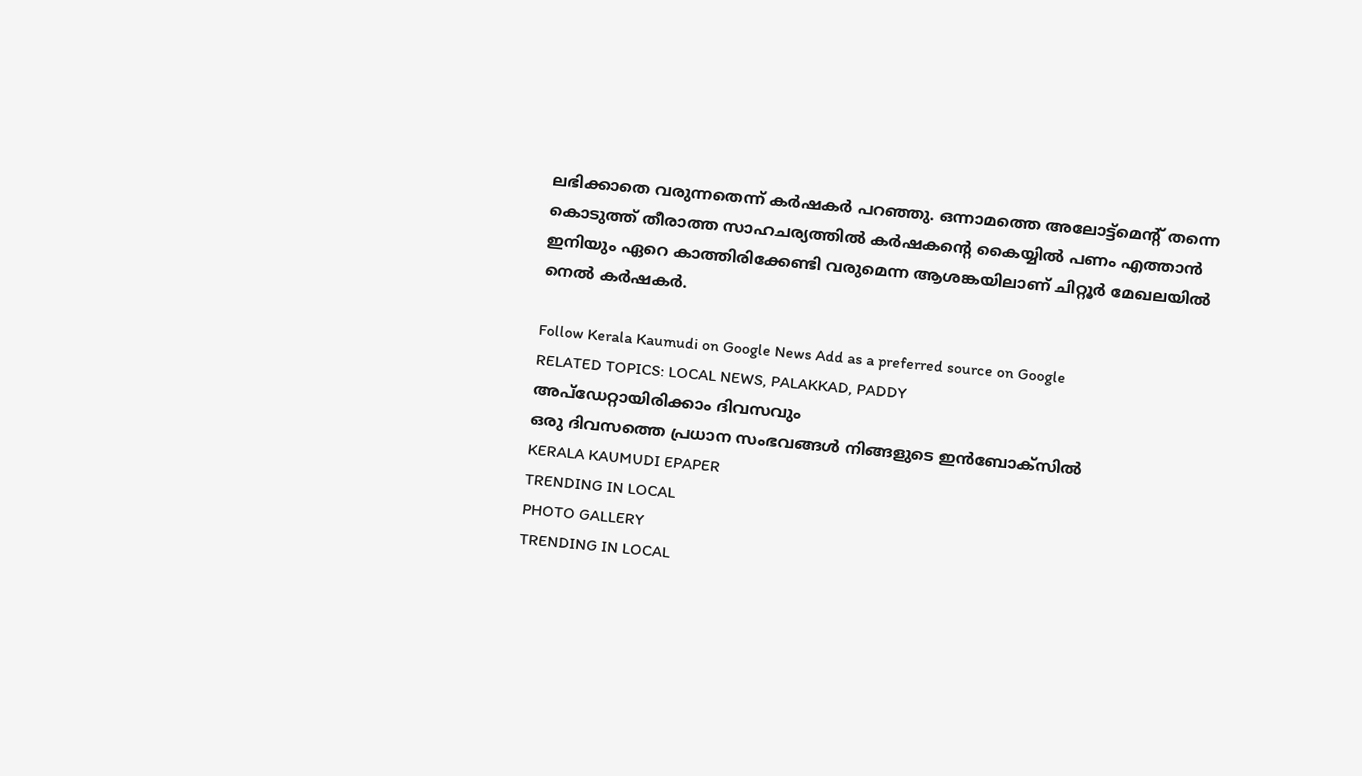ലഭിക്കാതെ വരുന്നതെന്ന് കർഷകർ പറഞ്ഞു. ഒന്നാമത്തെ അലോട്ട്‌മെന്റ് തന്നെ കൊടുത്ത് തീരാത്ത സാഹചര്യത്തിൽ കർഷകന്റെ കൈയ്യിൽ പണം എത്താൻ ഇനിയും ഏറെ കാത്തിരിക്കേണ്ടി വരുമെന്ന ആശങ്കയിലാണ് ചിറ്റൂർ മേഖലയിൽ നെൽ കർഷകർ.

Follow Kerala Kaumudi on Google News Add as a preferred source on Google
RELATED TOPICS: LOCAL NEWS, PALAKKAD, PADDY
അപ്ഡേറ്റായിരിക്കാം ദിവസവും
ഒരു ദിവസത്തെ പ്രധാന സംഭവങ്ങൾ നിങ്ങളുടെ ഇൻബോക്സിൽ
KERALA KAUMUDI EPAPER
TRENDING IN LOCAL
PHOTO GALLERY
TRENDING IN LOCAL